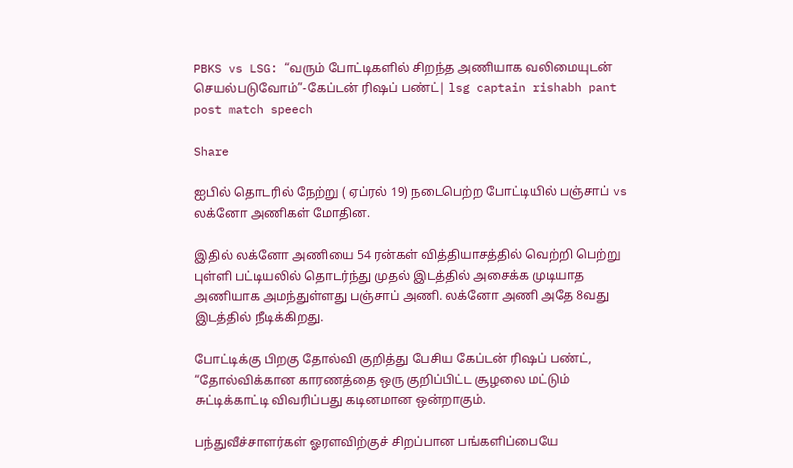PBKS vs LSG: “வரும் போட்டிகளில் சிறந்த அணியாக வலிமையுடன் செயல்படுவோம்”-கேப்டன் ரிஷப் பண்ட்| lsg captain rishabh pant post match speech

Share

ஐபில் தொடரில் நேற்று ( ஏப்ரல் 19) நடைபெற்ற போட்டியில் பஞ்சாப் vs லக்னோ அணிகள் மோதின.

இதில் லக்னோ அணியை 54 ரன்கள் வித்தியாசத்தில் வெற்றி பெற்று புள்ளி பட்டியலில் தொடர்ந்து முதல் இடத்தில் அசைக்க முடியாத அணியாக அமந்துள்ளது பஞ்சாப் அணி. லக்னோ அணி அதே 8வது இடத்தில் நீடிக்கிறது.

போட்டிக்கு பிறகு தோல்வி குறித்து பேசிய கேப்டன் ரிஷப் பண்ட், “தோல்விக்கான காரணத்தை ஒரு குறிப்பிட்ட சூழலை மட்டும் சுட்டிக்காட்டி விவரிப்பது கடினமான ஒன்றாகும்.

பந்துவீச்சாளர்கள் ஓரளவிற்குச் சிறப்பான பங்களிப்பையே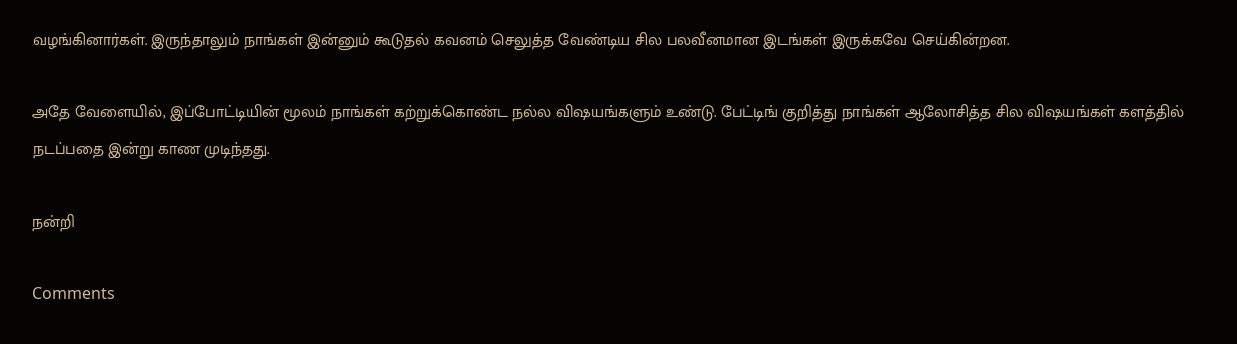வழங்கினார்கள். இருந்தாலும் நாங்கள் இன்னும் கூடுதல் கவனம் செலுத்த வேண்டிய சில பலவீனமான இடங்கள் இருக்கவே செய்கின்றன.

அதே வேளையில், இப்போட்டியின் மூலம் நாங்கள் கற்றுக்கொண்ட நல்ல விஷயங்களும் உண்டு. பேட்டிங் குறித்து நாங்கள் ஆலோசித்த சில விஷயங்கள் களத்தில் நடப்பதை இன்று காண முடிந்தது.

நன்றி

Comments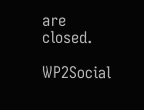are closed.

WP2Social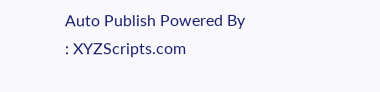Auto Publish Powered By : XYZScripts.com